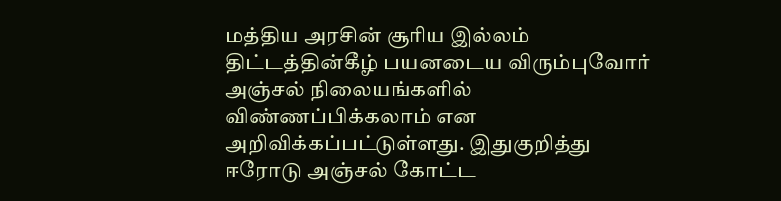மத்திய அரசின் சூரிய இல்லம் திட்டத்தின்கீழ் பயனடைய விரும்புவோர் அஞ்சல் நிலையங்களில் விண்ணப்பிக்கலாம் என அறிவிக்கப்பட்டுள்ளது. இதுகுறித்து ஈரோடு அஞ்சல் கோட்ட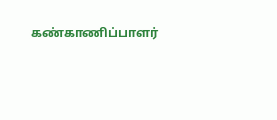கண்காணிப்பாளர்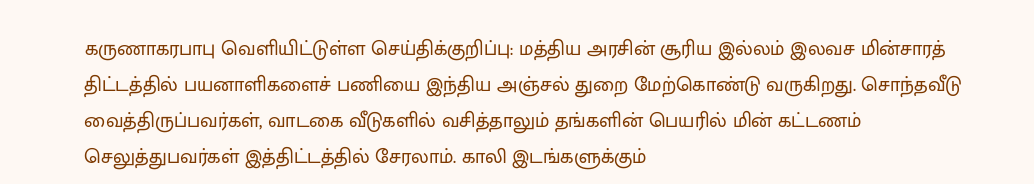கருணாகரபாபு வெளியிட்டுள்ள செய்திக்குறிப்பு: மத்திய அரசின் சூரிய இல்லம் இலவச மின்சாரத் திட்டத்தில் பயனாளிகளைச் பணியை இந்திய அஞ்சல் துறை மேற்கொண்டு வருகிறது. சொந்தவீடு வைத்திருப்பவர்கள், வாடகை வீடுகளில் வசித்தாலும் தங்களின் பெயரில் மின் கட்டணம் செலுத்துபவர்கள் இத்திட்டத்தில் சேரலாம். காலி இடங்களுக்கும்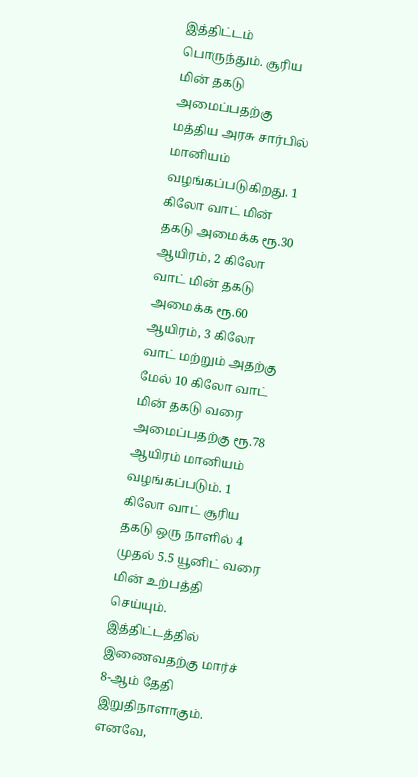இத்திட்டம் பொருந்தும். சூரிய மின் தகடு அமைப்பதற்கு மத்திய அரசு சார்பில் மானியம் வழங்கப்படுகிறது. 1 கிலோ வாட் மின் தகடு அமைக்க ரூ.30 ஆயிரம், 2 கிலோ வாட் மின் தகடு அமைக்க ரூ.60 ஆயிரம், 3 கிலோ வாட் மற்றும் அதற்கு மேல் 10 கிலோ வாட் மின் தகடு வரை அமைப்பதற்கு ரூ.78 ஆயிரம் மானியம் வழங்கப்படும். 1 கிலோ வாட் சூரிய தகடு ஒரு நாளில் 4 முதல் 5.5 யூனிட் வரை மின் உற்பத்தி செய்யும். இத்திட்டத்தில் இணைவதற்கு மார்ச் 8-ஆம் தேதி இறுதிநாளாகும். எனவே,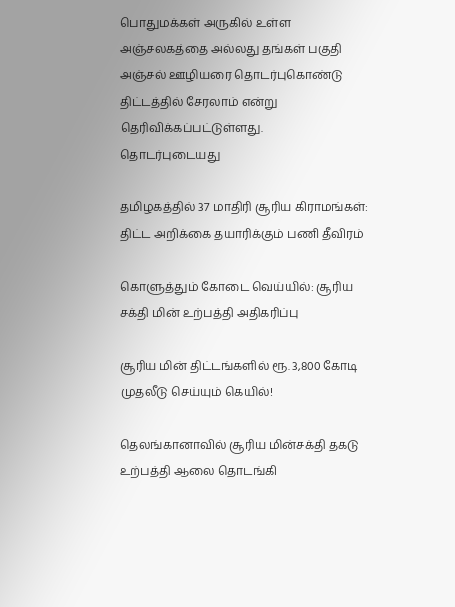பொதுமக்கள் அருகில் உள்ள அஞ்சலகத்தை அல்லது தங்கள் பகுதி அஞ்சல் ஊழியரை தொடர்புகொண்டு திட்டத்தில் சேரலாம் என்று தெரிவிக்கப்பட்டுள்ளது.
தொடர்புடையது

தமிழகத்தில் 37 மாதிரி சூரிய கிராமங்கள்: திட்ட அறிக்கை தயாரிக்கும் பணி தீவிரம்

கொளுத்தும் கோடை வெய்யில்: சூரிய சக்தி மின் உற்பத்தி அதிகரிப்பு

சூரிய மின் திட்டங்களில் ரூ. 3,800 கோடி முதலீடு செய்யும் கெயில்!

தெலங்கானாவில் சூரிய மின்சக்தி தகடு உற்பத்தி ஆலை தொடங்கி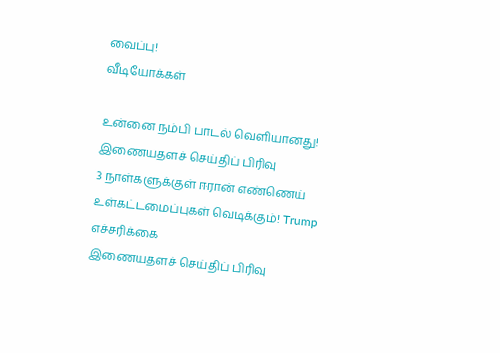வைப்பு!
வீடியோக்கள்

உன்னை நம்பி பாடல் வெளியானது!
இணையதளச் செய்திப் பிரிவு
3 நாள்களுக்குள் ஈரான் எண்ணெய் உள்கட்டமைப்புகள் வெடிக்கும்! Trump எச்சரிக்கை
இணையதளச் செய்திப் பிரிவு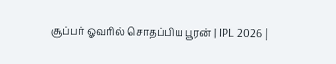சூப்பர் ஓவரில் சொதப்பிய பூரன் | IPL 2026 |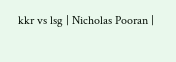kkr vs lsg | Nicholas Pooran |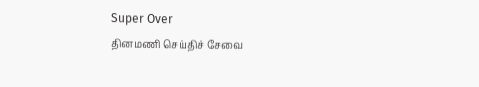Super Over
தினமணி செய்திச் சேவை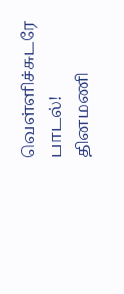வெள்ளிச்சுடரே பாடல்!
தினமணி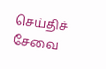செய்திச் சேவை